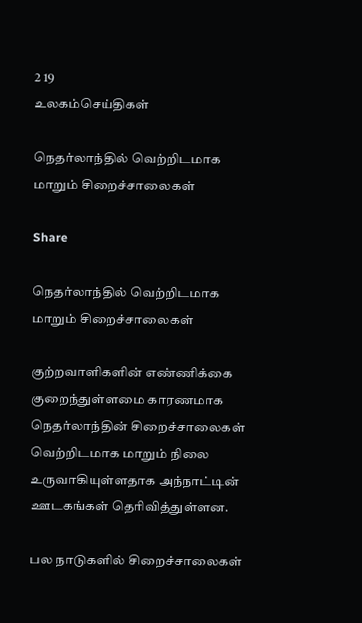2 19
உலகம்செய்திகள்

நெதர்லாந்தில் வெற்றிடமாக மாறும் சிறைச்சாலைகள்

Share

நெதர்லாந்தில் வெற்றிடமாக மாறும் சிறைச்சாலைகள்

குற்றவாளிகளின் எண்ணிக்கை குறைந்துள்ளமை காரணமாக நெதர்லாந்தின் சிறைச்சாலைகள் வெற்றிடமாக மாறும் நிலை உருவாகியுள்ளதாக அந்நாட்டின் ஊடகங்கள் தெரிவித்துள்ளன.

பல நாடுகளில் சிறைச்சாலைகள்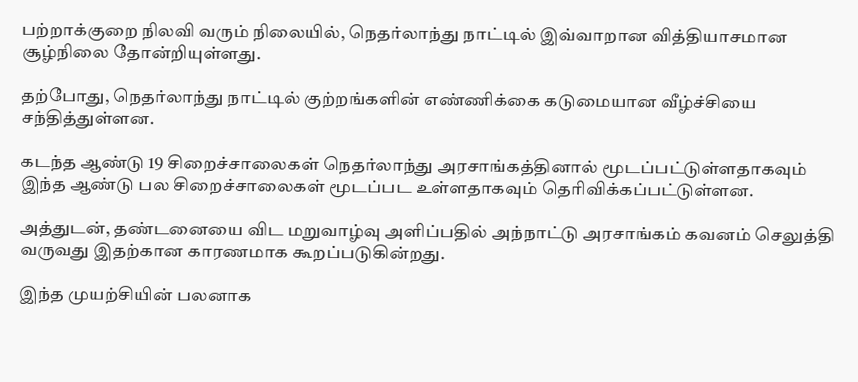பற்றாக்குறை நிலவி வரும் நிலையில், நெதர்லாந்து நாட்டில் இவ்வாறான வித்தியாசமான சூழ்நிலை தோன்றியுள்ளது.

தற்போது, நெதர்லாந்து நாட்டில் குற்றங்களின் எண்ணிக்கை கடுமையான வீழ்ச்சியை சந்தித்துள்ளன.

கடந்த ஆண்டு 19 சிறைச்சாலைகள் நெதர்லாந்து அரசாங்கத்தினால் மூடப்பட்டுள்ளதாகவும் இந்த ஆண்டு பல சிறைச்சாலைகள் மூடப்பட உள்ளதாகவும் தெரிவிக்கப்பட்டுள்ளன.

அத்துடன், தண்டனையை விட மறுவாழ்வு அளிப்பதில் அந்நாட்டு அரசாங்கம் கவனம் செலுத்தி வருவது இதற்கான காரணமாக கூறப்படுகின்றது.

இந்த முயற்சியின் பலனாக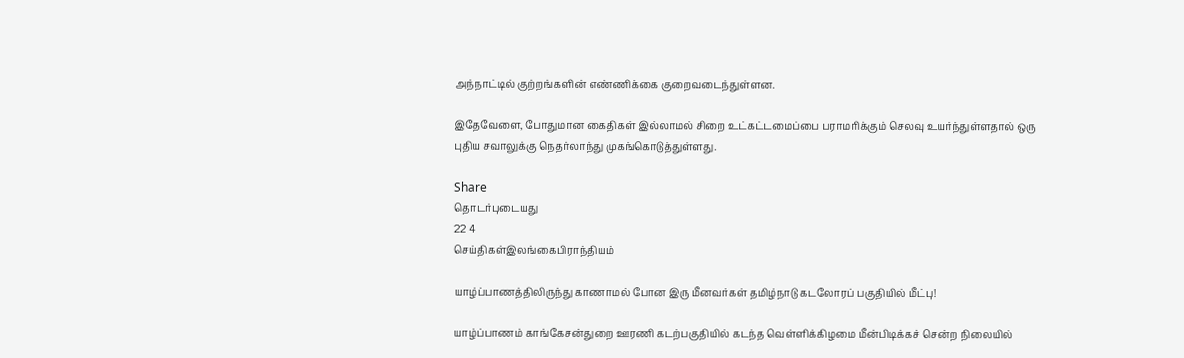அந்நாட்டில் குற்றங்களின் எண்ணிக்கை குறைவடைந்துள்ளன.

இதேவேளை, போதுமான கைதிகள் இல்லாமல் சிறை உட்கட்டமைப்பை பராமரிக்கும் செலவு உயர்ந்துள்ளதால் ஒரு புதிய சவாலுக்கு நெதர்லாந்து முகங்கொடுத்துள்ளது.

Share
தொடர்புடையது
22 4
செய்திகள்இலங்கைபிராந்தியம்

யாழ்ப்பாணத்திலிருந்து காணாமல் போன இரு மீனவர்கள் தமிழ்நாடு கடலோரப் பகுதியில் மீட்பு!

யாழ்ப்பாணம் காங்கேசன்துறை ஊரணி கடற்பகுதியில் கடந்த வெள்ளிக்கிழமை மீன்பிடிக்கச் சென்ற நிலையில்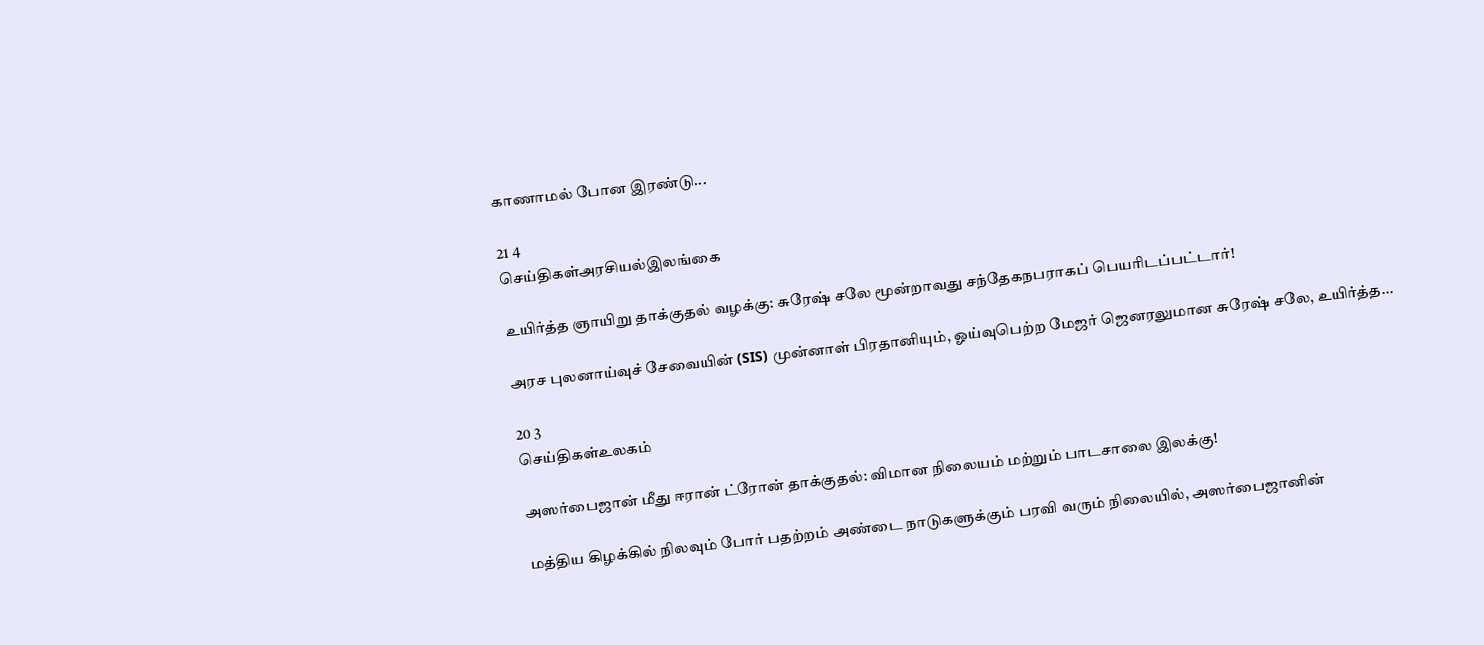காணாமல் போன இரண்டு...

21 4
செய்திகள்அரசியல்இலங்கை

உயிர்த்த ஞாயிறு தாக்குதல் வழக்கு: சுரேஷ் சலே மூன்றாவது சந்தேகநபராகப் பெயரிடப்பட்டார்!

அரச புலனாய்வுச் சேவையின் (SIS) முன்னாள் பிரதானியும், ஓய்வுபெற்ற மேஜர் ஜெனரலுமான சுரேஷ் சலே, உயிர்த்த...

20 3
செய்திகள்உலகம்

அஸர்பைஜான் மீது ஈரான் ட்ரோன் தாக்குதல்: விமான நிலையம் மற்றும் பாடசாலை இலக்கு!

மத்திய கிழக்கில் நிலவும் போர் பதற்றம் அண்டை நாடுகளுக்கும் பரவி வரும் நிலையில், அஸர்பைஜானின்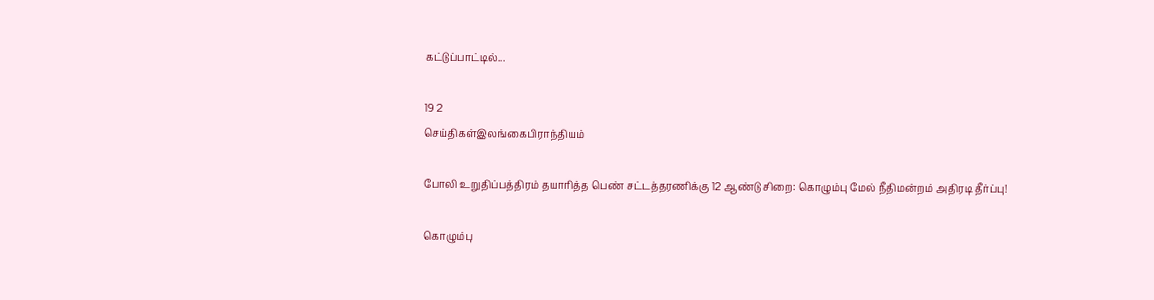கட்டுப்பாட்டில்...

19 2
செய்திகள்இலங்கைபிராந்தியம்

போலி உறுதிப்பத்திரம் தயாரித்த பெண் சட்டத்தரணிக்கு 12 ஆண்டு சிறை: கொழும்பு மேல் நீதிமன்றம் அதிரடி தீர்ப்பு!

கொழும்பு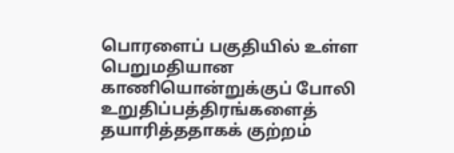பொரளைப் பகுதியில் உள்ள பெறுமதியான காணியொன்றுக்குப் போலி உறுதிப்பத்திரங்களைத் தயாரித்ததாகக் குற்றம்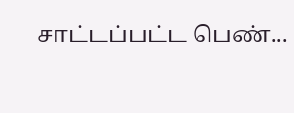சாட்டப்பட்ட பெண்...